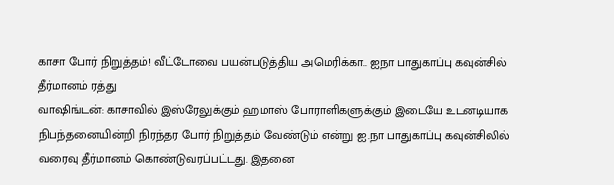காசா போர் நிறுத்தம்! வீட்டோவை பயன்படுத்திய அமெரிக்கா.. ஐநா பாதுகாப்பு கவுன்சில் தீர்மானம் ரத்து
வாஷிங்டன்: காசாவில் இஸ்ரேலுக்கும் ஹமாஸ் போராளிகளுக்கும் இடையே உடனடியாக நிபந்தனையின்றி நிரந்தர போர் நிறுத்தம் வேண்டும் என்று ஐ.நா பாதுகாப்பு கவுன்சிலில் வரைவு தீர்மானம் கொண்டுவரப்பட்டது. இதனை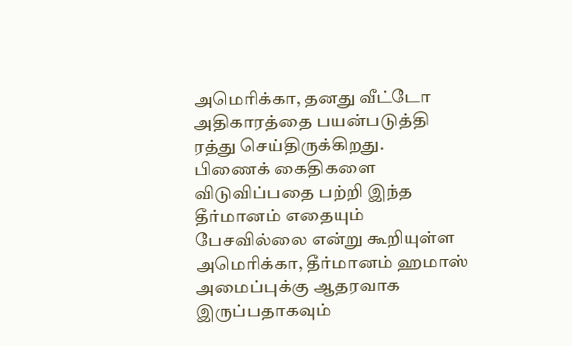அமெரிக்கா, தனது வீட்டோ அதிகாரத்தை பயன்படுத்தி ரத்து செய்திருக்கிறது.
பிணைக் கைதிகளை விடுவிப்பதை பற்றி இந்த தீர்மானம் எதையும் பேசவில்லை என்று கூறியுள்ள அமெரிக்கா, தீர்மானம் ஹமாஸ் அமைப்புக்கு ஆதரவாக இருப்பதாகவும்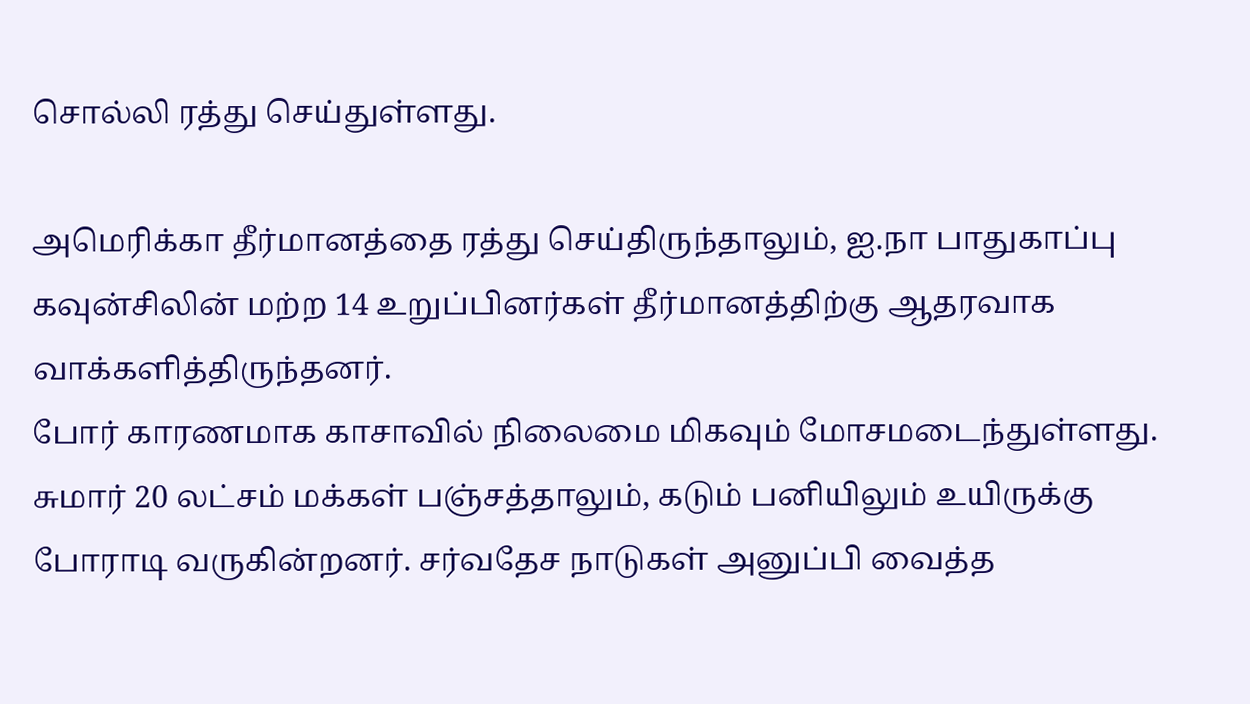சொல்லி ரத்து செய்துள்ளது.

அமெரிக்கா தீர்மானத்தை ரத்து செய்திருந்தாலும், ஐ.நா பாதுகாப்பு கவுன்சிலின் மற்ற 14 உறுப்பினர்கள் தீர்மானத்திற்கு ஆதரவாக வாக்களித்திருந்தனர்.
போர் காரணமாக காசாவில் நிலைமை மிகவும் மோசமடைந்துள்ளது. சுமார் 20 லட்சம் மக்கள் பஞ்சத்தாலும், கடும் பனியிலும் உயிருக்கு போராடி வருகின்றனர். சர்வதேச நாடுகள் அனுப்பி வைத்த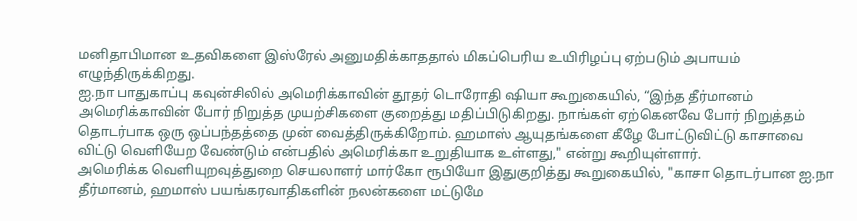மனிதாபிமான உதவிகளை இஸ்ரேல் அனுமதிக்காததால் மிகப்பெரிய உயிரிழப்பு ஏற்படும் அபாயம் எழுந்திருக்கிறது.
ஐ.நா பாதுகாப்பு கவுன்சிலில் அமெரிக்காவின் தூதர் டொரோதி ஷியா கூறுகையில், “இந்த தீர்மானம் அமெரிக்காவின் போர் நிறுத்த முயற்சிகளை குறைத்து மதிப்பிடுகிறது. நாங்கள் ஏற்கெனவே போர் நிறுத்தம் தொடர்பாக ஒரு ஒப்பந்தத்தை முன் வைத்திருக்கிறோம். ஹமாஸ் ஆயுதங்களை கீழே போட்டுவிட்டு காசாவை விட்டு வெளியேற வேண்டும் என்பதில் அமெரிக்கா உறுதியாக உள்ளது," என்று கூறியுள்ளார்.
அமெரிக்க வெளியுறவுத்துறை செயலாளர் மார்கோ ரூபியோ இதுகுறித்து கூறுகையில், "காசா தொடர்பான ஐ.நா தீர்மானம், ஹமாஸ் பயங்கரவாதிகளின் நலன்களை மட்டுமே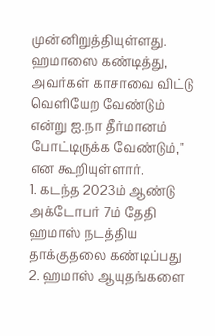முன்னிறுத்தியுள்ளது. ஹமாஸை கண்டித்து, அவர்கள் காசாவை விட்டு வெளியேற வேண்டும் என்று ஐ.நா தீர்மானம் போட்டிருக்க வேண்டும்," என கூறியுள்ளார்.
1. கடந்த 2023ம் ஆண்டு அக்டோபர் 7ம் தேதி ஹமாஸ் நடத்திய தாக்குதலை கண்டிப்பது
2. ஹமாஸ் ஆயுதங்களை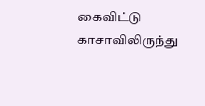கைவிட்டு காசாவிலிருந்து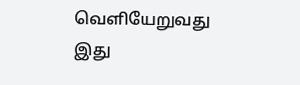வெளியேறுவது
இது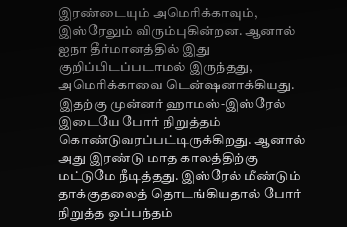இரண்டையும் அமெரிக்காவும், இஸ்ரேலும் விரும்புகின்றன. ஆனால் ஐநா தீர்மானத்தில் இது குறிப்பிடப்படாமல் இருந்தது, அமெரிக்காவை டென்ஷனாக்கியது.
இதற்கு முன்னர் ஹாமஸ்-இஸ்ரேல் இடையே போர் நிறுத்தம் கொண்டுவரப்பட்டிருக்கிறது. ஆனால் அது இரண்டு மாத காலத்திற்கு மட்டுமே நீடித்தது. இஸ்ரேல் மீண்டும் தாக்குதலைத் தொடங்கியதால் போர் நிறுத்த ஒப்பந்தம்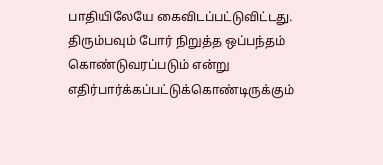பாதியிலேயே கைவிடப்பட்டுவிட்டது. திரும்பவும் போர் நிறுத்த ஒப்பந்தம் கொண்டுவரப்படும் என்று எதிர்பார்க்கப்பட்டுக்கொண்டிருக்கும்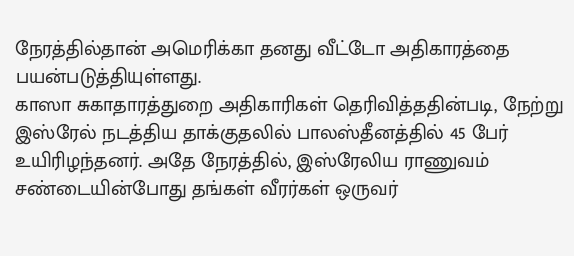நேரத்தில்தான் அமெரிக்கா தனது வீட்டோ அதிகாரத்தை பயன்படுத்தியுள்ளது.
காஸா சுகாதாரத்துறை அதிகாரிகள் தெரிவித்ததின்படி, நேற்று இஸ்ரேல் நடத்திய தாக்குதலில் பாலஸ்தீனத்தில் 45 பேர் உயிரிழந்தனர். அதே நேரத்தில், இஸ்ரேலிய ராணுவம் சண்டையின்போது தங்கள் வீரர்கள் ஒருவர்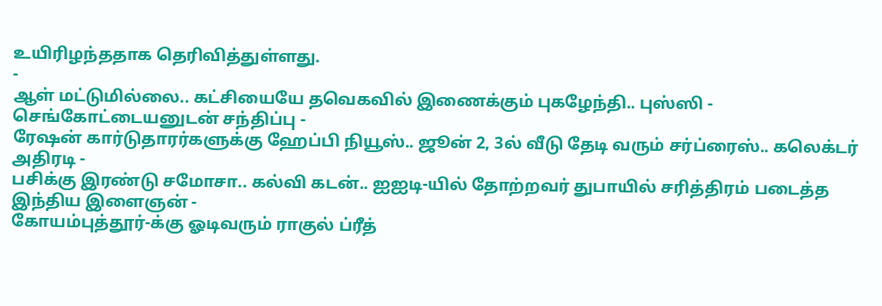உயிரிழந்ததாக தெரிவித்துள்ளது.
-
ஆள் மட்டுமில்லை.. கட்சியையே தவெகவில் இணைக்கும் புகழேந்தி.. புஸ்ஸி - செங்கோட்டையனுடன் சந்திப்பு -
ரேஷன் கார்டுதாரர்களுக்கு ஹேப்பி நியூஸ்.. ஜூன் 2, 3ல் வீடு தேடி வரும் சர்ப்ரைஸ்.. கலெக்டர் அதிரடி -
பசிக்கு இரண்டு சமோசா.. கல்வி கடன்.. ஐஐடி-யில் தோற்றவர் துபாயில் சரித்திரம் படைத்த இந்திய இளைஞன் -
கோயம்புத்தூர்-க்கு ஓடிவரும் ராகுல் ப்ரீத்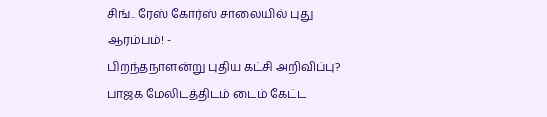சிங்.. ரேஸ் கோர்ஸ் சாலையில் புது ஆரம்பம்! -
பிறந்தநாளன்று புதிய கட்சி அறிவிப்பு? பாஜக மேலிடத்திடம் டைம் கேட்ட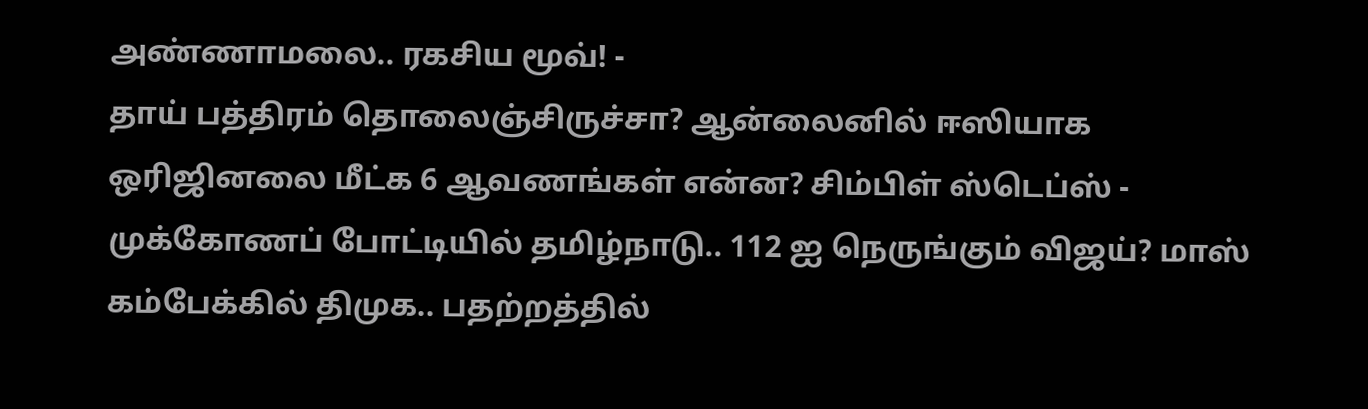அண்ணாமலை.. ரகசிய மூவ்! -
தாய் பத்திரம் தொலைஞ்சிருச்சா? ஆன்லைனில் ஈஸியாக ஒரிஜினலை மீட்க 6 ஆவணங்கள் என்ன? சிம்பிள் ஸ்டெப்ஸ் -
முக்கோணப் போட்டியில் தமிழ்நாடு.. 112 ஐ நெருங்கும் விஜய்? மாஸ் கம்பேக்கில் திமுக.. பதற்றத்தில்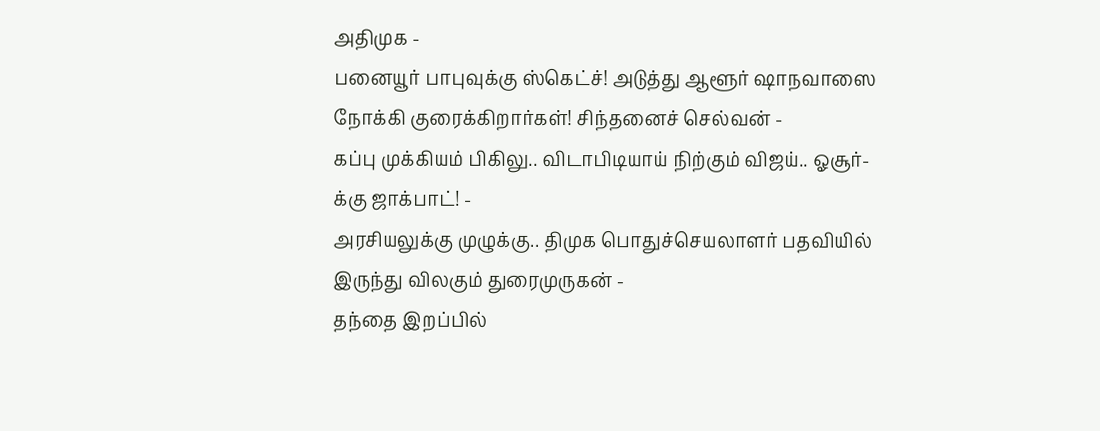அதிமுக -
பனையூர் பாபுவுக்கு ஸ்கெட்ச்! அடுத்து ஆளூர் ஷாநவாஸை நோக்கி குரைக்கிறார்கள்! சிந்தனைச் செல்வன் -
கப்பு முக்கியம் பிகிலு.. விடாபிடியாய் நிற்கும் விஜய்.. ஓசூர்-க்கு ஜாக்பாட்! -
அரசியலுக்கு முழுக்கு.. திமுக பொதுச்செயலாளர் பதவியில் இருந்து விலகும் துரைமுருகன் -
தந்தை இறப்பில்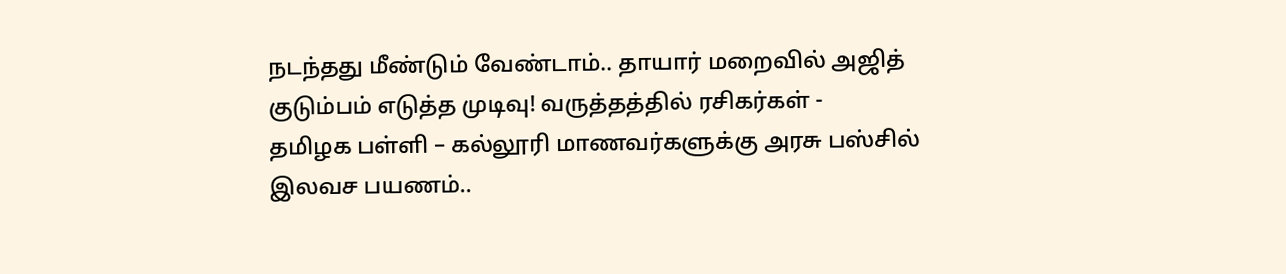நடந்தது மீண்டும் வேண்டாம்.. தாயார் மறைவில் அஜித் குடும்பம் எடுத்த முடிவு! வருத்தத்தில் ரசிகர்கள் -
தமிழக பள்ளி – கல்லூரி மாணவர்களுக்கு அரசு பஸ்சில் இலவச பயணம்..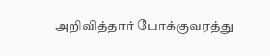அறிவித்தார் போக்குவரத்து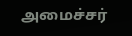அமைச்சர்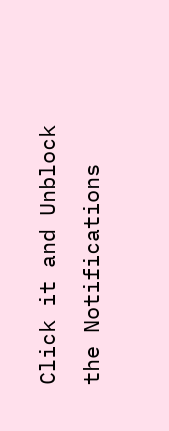Click it and Unblock the Notifications